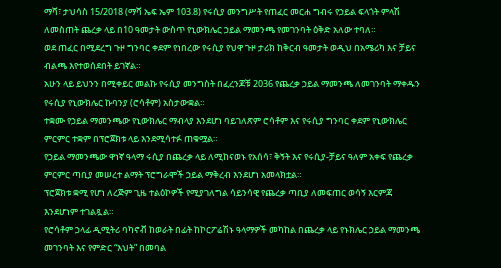ማሻ፣ ታህሳስ 15/2018 (ማሻ ኤፍ ኤም 103.8) የሩሲያ መንግሥት የጠፈር መርሐ ግብሩ የኃይል ፍላጎት ምላሽ ለመስጠት ጨረቃ ላይ በ10 ዓመታት ውስጥ የኒውክሌር ኃይል ማመንጫ የመገንባት ዕቅድ አለው ተባለ።
ወደ ጠፈር በሚደረግ ጉዞ ግንባር ቀደም የነበረው የሩሲያ የህዋ ጉዞ ታሪክ ከቅርብ ዓመታት ወዲህ በአሜሪካ እና ቻይና ብልጫ እየተወሰደበት ይገኛል።
አሁን ላይ ይህንን በሚቀይር መልኩ የሩሲያ መንግስት በፈረንጆቹ 2036 የጨረቃ ኃይል ማመንጫ ለመገንባት ማቀዱን የሩሲያ የኒውክሌር ኩባንያ (ሮሳቶም) አስታውቋል።
ተቋሙ የኃይል ማመንጫው የኒውክሌር ማብላያ እንደሆነ ባይገለጽም ሮሳቶም እና የሩሲያ ግንባር ቀደም የኒውክሌር ምርምር ተቋም በፕሮጀክቱ ላይ እንደሚሳተፉ ጠቁሟል።
የኃይል ማመንጫው ዋነኛ ዓላማ ሩሲያ በጨረቃ ላይ ለሚከናወኑ የአሰሳ፣ ቅኝት እና የሩሲያ-ቻይና ዓለም አቀፍ የጨረቃ ምርምር ጣቢያ መሠረተ ልማት ፕሮግራሞች ኃይል ማቅረብ እንደሆነ አመላክቷል።
ፕሮጀክቱ ቋሚ የሆነ ለረጅም ጊዜ ተልዕኮዎች የሚያገለግል ሳይንሳዊ የጨረቃ ጣቢያ ለመፍጠር ወሳኝ እርምጃ እንደሆነም ተገልጿል።
የሮሳቶም ኃላፊ ዲሚትሪ ባካኖቭ ከወራት በፊት ከኮርፖሬሽኑ ዓላማዎች መካከል በጨረቃ ላይ የኑክሌር ኃይል ማመንጫ መገንባት እና የምድር “እህት” በመባል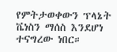የምትታወቀውን ፕላኔት ቬነስን ማሰስ እንደሆነ ተናግረው ነበር።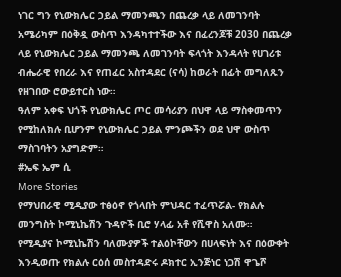ነገር ግን የኒውክሌር ኃይል ማመንጫን በጨረቃ ላይ ለመገንባት አሜሪካም በዕቅዷ ውስጥ እንዳካተተችው እና በፈረንጆቹ 2030 በጨረቃ ላይ የኒውክሌር ኃይል ማመንጫ ለመገንባት ፍላጎት እንዳላት የሀገሪቱ ብሔራዊ የበረራ እና የጠፈር አስተዳደር (ናሳ) ከወራት በፊት መግለጹን የዘገበው ሮውይተርስ ነው።
ዓለም አቀፍ ህጎች የኒውክሌር ጦር መሳሪያን በህዋ ላይ ማስቀመጥን የሚከለክሉ ቢሆንም የኒውክሌር ኃይል ምንጮችን ወደ ህዋ ውስጥ ማስገባትን አያግድም።
#ኤፍ ኤም ሲ
More Stories
የማህበራዊ ሚዲያው ተፅዕኖ የጎላበት ምህዳር ተፈጥሯል- የክልሉ መንግስት ኮሚኒኬሽን ጉዳዮች ቢሮ ሃላፊ አቶ የሺዋስ አለሙ።
የሚዲያና ኮሚኒኬሽን ባለሙያዎች ተልዕኮቸውን በሀላፍነት እና በዕውቀት እንዲወጡ የክልሉ ርዕሰ መስተዳድሩ ዶክተር ኢንጅነር ነጋሽ ዋጌሾ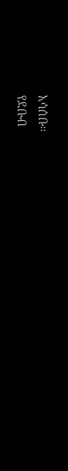አሳሰቡ።
የደቡብ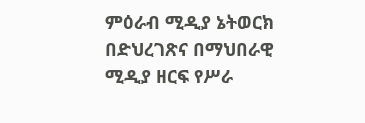ምዕራብ ሚዲያ ኔትወርክ በድህረገጽና በማህበራዊ ሚዲያ ዘርፍ የሥራ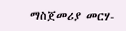ማስጀመሪያ መርሃ-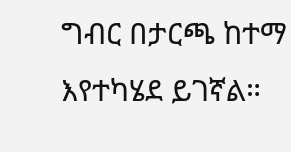ግብር በታርጫ ከተማ እየተካሄደ ይገኛል።